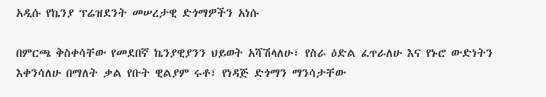አዲሱ የኬንያ ፕሬዝደንት መሠረታዊ ድጎማዎችን አነሱ

በምርጫ ቅስቀሳቸው የመደበኛ ኬንያዊያንን ህይወት አሻሽላለሁ፣ የስራ ዕድል ፈጥራለሁ እና የኑሮ ውድነትን እቀንሳለሁ በማለት ቃል የቡት ዊልያም ሩቶ፣ የነዳጅ ድጎማን ማንሳታቸው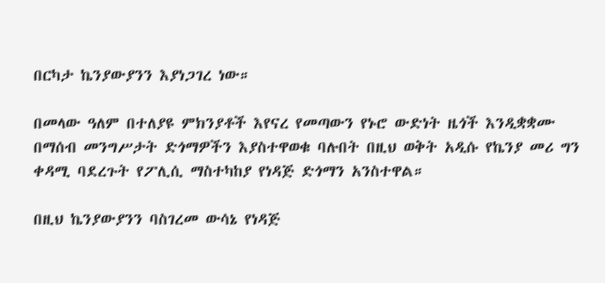በርካታ ኬንያውያንን እያነጋገረ ነው።

በመላው ዓለም በተለያዩ ምክንያቶች እየናረ የመጣውን የኑሮ ውድነት ዜጎች እንዲቋቋሙ በማሰብ መንግሥታት ድጎማዎችን እያስተዋወቁ ባሉበት በዚህ ወቅት አዲሱ የኬንያ መሪ ግን ቀዳሚ ባደረጉት የፖሊሲ ማስተካከያ የነዳጅ ድጎማን አንስተዋል።

በዚህ ኬንያውያንን ባስገረመ ውሳኔ የነዳጅ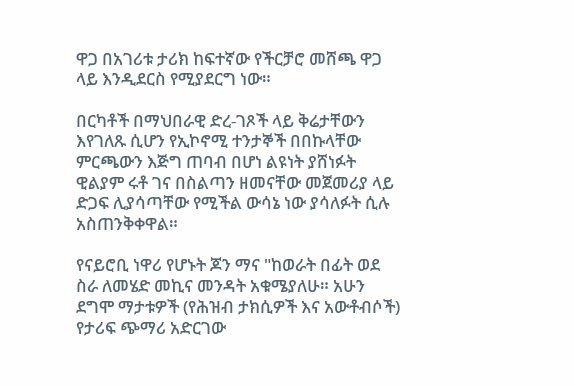ዋጋ በአገሪቱ ታሪክ ከፍተኛው የችርቻሮ መሸጫ ዋጋ ላይ እንዲደርስ የሚያደርግ ነው።

በርካቶች በማህበራዊ ድረ-ገጾች ላይ ቅሬታቸውን እየገለጹ ሲሆን የኢኮኖሚ ተንታኞች በበኩላቸው ምርጫውን እጅግ ጠባብ በሆነ ልዩነት ያሸነፉት ዊልያም ሩቶ ገና በስልጣን ዘመናቸው መጀመሪያ ላይ ድጋፍ ሊያሳጣቸው የሚችል ውሳኔ ነው ያሳለፉት ሲሉ አስጠንቅቀዋል።

የናይሮቢ ነዋሪ የሆኑት ጆን ማና "ከወራት በፊት ወደ ስራ ለመሄድ መኪና መንዳት አቁሜያለሁ። አሁን ደግሞ ማታቱዎች (የሕዝብ ታክሲዎች እና አውቶብሶች) የታሪፍ ጭማሪ አድርገው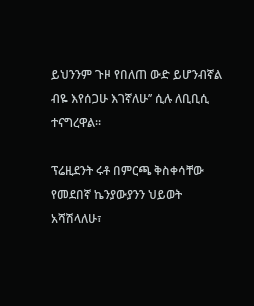ይህንንም ጉዞ የበለጠ ውድ ይሆንብኛል ብዬ እየሰጋሁ እገኛለሁ’’ ሲሉ ለቢቢሲ ተናግረዋል።

ፕሬዚደንት ሩቶ በምርጫ ቅስቀሳቸው የመደበኛ ኬንያውያንን ህይወት አሻሽላለሁ፣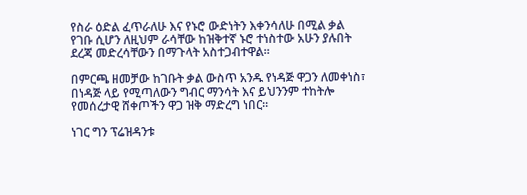የስራ ዕድል ፈጥራለሁ እና የኑሮ ውድነትን እቀንሳለሁ በሚል ቃል የገቡ ሲሆን ለዚህም ራሳቸው ከዝቅተኛ ኑሮ ተነስተው አሁን ያሉበት ደረጃ መድረሳቸውን በማጉላት አስተጋብተዋል።

በምርጫ ዘመቻው ከገቡት ቃል ውስጥ አንዱ የነዳጅ ዋጋን ለመቀነስ፣ በነዳጅ ላይ የሚጣለውን ግብር ማንሳት እና ይህንንም ተከትሎ የመሰረታዊ ሸቀጦችን ዋጋ ዝቅ ማድረግ ነበር።

ነገር ግን ፕሬዝዳንቱ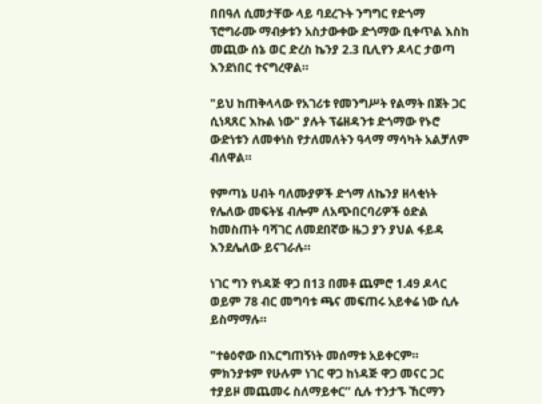በበዓለ ሲመታቸው ላይ ባደረጉት ንግግር የድጎማ ፕሮግራሙ ማብቃቱን አስታውቀው ድጎማው ቢቀጥል እስከ መጪው ሰኔ ወር ድረስ ኬንያ 2.3 ቢሊየን ዶላር ታወጣ እንደነበር ተናግረዋል።

"ይህ ከጠቅላላው የአገሪቱ የመንግሥት የልማት በጀት ጋር ሲነጻጸር እኩል ነው" ያሉት ፕሬዘዳንቱ ድጎማው የኑሮ ውድነቱን ለመቀነስ የታለመለትን ዓላማ ማሳካት አልቻለም ብለዋል።

የምጣኔ ሀብት ባለሙያዎች ድጎማ ለኬንያ ዘላቂነት የሌለው መፍትሄ ብሎም ለአጭበርባሪዎች ዕድል ከመስጠት ባሻገር ለመደበኛው ዜጋ ያን ያህል ፋይዳ እንደሌለው ይናገራሉ።

ነገር ግን የነዳጅ ዋጋ በ13 በመቶ ጨምሮ 1.49 ዶላር ወይም 78 ብር መግባቱ ጫና መፍጠሩ አይቀሬ ነው ሲሉ ይስማማሉ።

"ተፅዕኖው በእርግጠኝነት መሰማቱ አይቀርም። ምክንያቱም የሁሉም ነገር ዋጋ ከነዳጅ ዋጋ መናር ጋር ተያይዞ መጨመሩ ስለማይቀር’’ ሲሉ ተንታኙ ኸርማን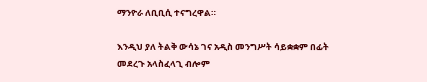ማንዮራ ለቢቢሲ ተናግረዋል።

እንዲህ ያለ ትልቅ ውሳኔ ገና አዲስ መንግሥት ሳይቋቋም በፊት መደረጉ አላስፈላጊ ብሎም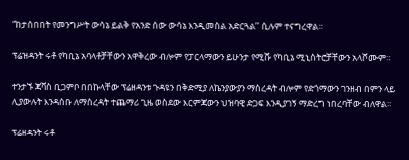“ከታሰበበት የመንግሥት ውሳኔ ይልቅ የአንድ ሰው ውሳኔ እንዲመስል አድርጓል’’ ሲሉም ተናግረዋል።

ፕሬዝዳንት ሩቶ የካቢኔ አባላቶቻቸውን አዋቅረው ብሎም የፓርላማውን ይሁንታ የሚሹ የካቢኔ ሚኒስትሮቻቸውን አላሾሙም።

ተንታኙ ጃቫስ ቢጋምቦ በበኩላቸው ፕሬዘዳንቱ ጉዳዩን በቅድሚያ ለኬንያውያን ማስረዳት ብሎም የድጎማውን ገንዘብ በምን ላይ ሊያውሉት እንዳሰቡ ለማስረዳት ተጨማሪ ጊዜ ወስደው እርምጃውን ህዝባዊ ድጋፍ እንዲያገኝ ማድረግ ነበረባቸው ብለዋል።

ፕሬዘዳንት ሩቶ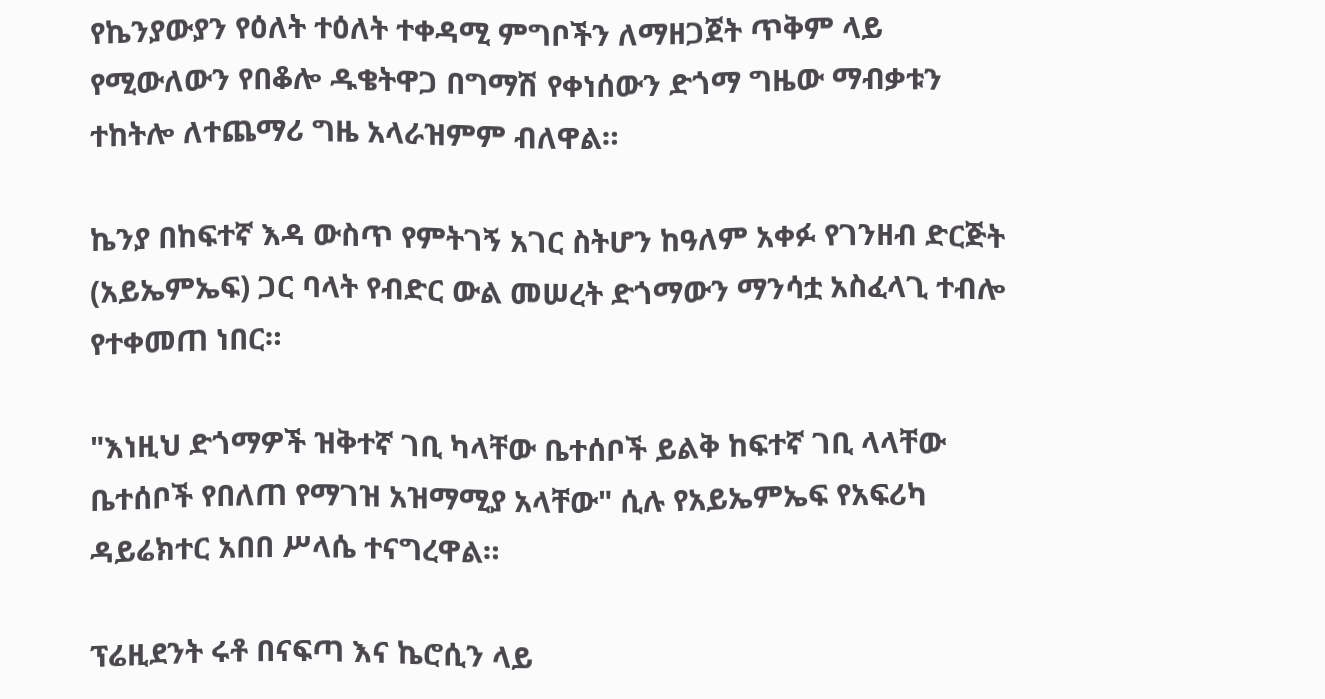የኬንያውያን የዕለት ተዕለት ተቀዳሚ ምግቦችን ለማዘጋጀት ጥቅም ላይ የሚውለውን የበቆሎ ዱቄትዋጋ በግማሽ የቀነሰውን ድጎማ ግዜው ማብቃቱን ተከትሎ ለተጨማሪ ግዜ አላራዝምም ብለዋል።

ኬንያ በከፍተኛ እዳ ውስጥ የምትገኝ አገር ስትሆን ከዓለም አቀፉ የገንዘብ ድርጅት (አይኤምኤፍ) ጋር ባላት የብድር ውል መሠረት ድጎማውን ማንሳቷ አስፈላጊ ተብሎ የተቀመጠ ነበር።

"እነዚህ ድጎማዎች ዝቅተኛ ገቢ ካላቸው ቤተሰቦች ይልቅ ከፍተኛ ገቢ ላላቸው ቤተሰቦች የበለጠ የማገዝ አዝማሚያ አላቸው" ሲሉ የአይኤምኤፍ የአፍሪካ ዳይሬክተር አበበ ሥላሴ ተናግረዋል።

ፕሬዚደንት ሩቶ በናፍጣ እና ኬሮሲን ላይ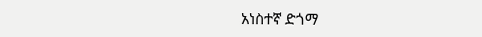አነስተኛ ድጎማ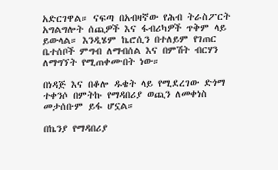አድርገዋል። ናፍጣ በአብዛኛው የሕብ ትራስፖርት አግልግሎት ሰጪዎች እና ፋብሪካዎች ጥቅም ላይ ይውላል። እንዲሄም ኬሮሲን በተለይም የገጠር ቤተሰቦች ምግብ ለማብሰል እና በምሽት ብርሃን ለማግኘት የሚጠቀሙበት ነው።

በነዳጅ እና በቆሎ ዱቄት ላይ የሚደረገው ድጎማ ተቀንሶ በምትኩ የማዳበሪያ ወጪን ለመቀነስ መታሰቡም ይፋ ሆኗል።

በኬንያ የማዳበሪያ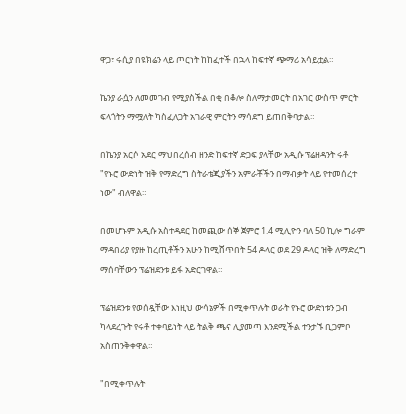ዋጋ፣ ሩሲያ በዩክሬን ላይ ጦርነት ከከፈተች በኋላ ከፍተኛ ጭማሪ አሳይቷል።

ኬንያ ራሷን ለመመገብ የሚያስችል በቂ በቆሎ ስለማታመርት በአገር ውስጥ ምርት ፍላጎትን ማሟለት ካስፈለጋት አገራዊ ምርትን ማሳደግ ይጠበቅባታል።

በኬንያ አርሶ አደር ማህበረሰብ ዘንድ ከፍተኛ ድጋፍ ያላቸው አዲሱ ፕሬዘዳንት ሩቶ "የኑሮ ውድነት ዝቅ የማድረግ ስትራቴጂያችን አምራቾችን በማብቃት ላይ የተመሰረተ ነው" ብለዋል።

በመሆኑም አዲሱ አስተዳደር ከመጪው ሰኞ ጀምሮ 1.4 ሚሊዮን ባለ 50 ኪሎ ግራም ማዳበሪያ የያዙ ከረጢቶችን አሁን ከሚሸጥበት 54 ዶላር ወደ 29 ዶላር ዝቅ ለማድረግ ማሰባቸውን ፕሬዝደንቱ ይፋ አድርገዋል።

ፕሬዝደንቱ የወሰዷቸው እነዚህ ውሳኔዎች በሚቀጥሉት ወራት የኑሮ ውድነቱን ጋብ ካላደረጉት የሩቶ ተቀባይነት ላይ ትልቅ ጫና ሊያመጣ እንደሚችል ተንታኙ ቢጋምቦ አስጠንቅቀዋል።

"በሚቀጥሉት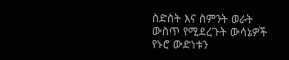ስድስት እና ስምንት ወራት ውስጥ የሚደረጉት ውሳኔዎች የኑሮ ውድነቱን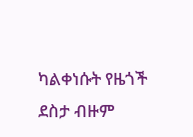ካልቀነሱት የዜጎች ደስታ ብዙም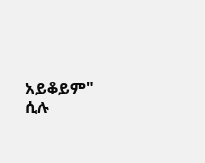አይቆይም" ሲሉ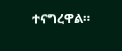ተናግረዋል።